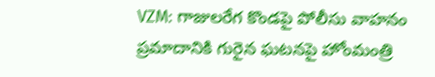VZM: గాజులరేగ కొండపై పోలీసు వాహనం ప్రమాదానికి గురైన ఘటనపై హోంమంత్రి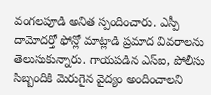వంగలపూడి అనిత స్పందించారు. ఎస్పీ దామోదర్తో ఫోన్లో మాట్లాడి ప్రమాద వివరాలను తెలుసుకున్నారు. గాయపడిన ఎస్ఐ, పోలీసు సిబ్బందికి మెరుగైన వైద్యం అందించాలని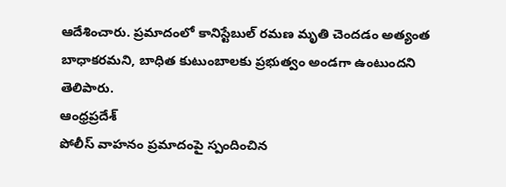ఆదేశించారు. ప్రమాదంలో కానిస్టేబుల్ రమణ మృతి చెందడం అత్యంత బాధాకరమని, బాధిత కుటుంబాలకు ప్రభుత్వం అండగా ఉంటుందని తెలిపారు.
ఆంధ్రప్రదేశ్
పోలీస్ వాహనం ప్రమాదంపై స్పందించిన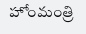హోంమంత్రి